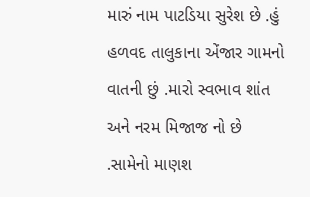મારું નામ પાટડિયા સુરેશ છે .હું હળવદ તાલુકાના એંજાર ગામનો વાતની છું .મારો સ્વભાવ શાંત અને નરમ મિજાજ નો છે .સામેનો માણશ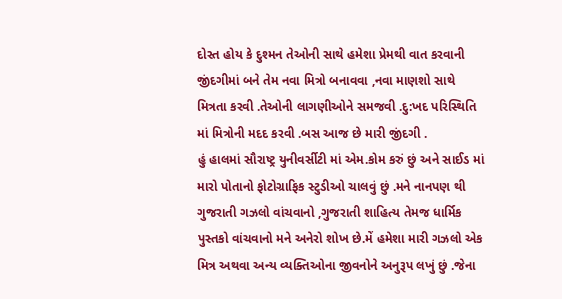દોસ્ત હોય કે દુશ્મન તેઓની સાથે હમેશા પ્રેમથી વાત કરવાની
જીંદગીમાં બને તેમ નવા મિત્રો બનાવવા ,નવા માણશો સાથે મિત્રતા કરવી .તેઓની લાગણીઓને સમજવી .દુ:ખદ પરિસ્થિતિ માં મિત્રોની મદદ કરવી .બસ આજ છે મારી જીંદગી .
હું હાલમાં સૌરાષ્ટ્ર યુનીવર્સીટી માં એમ.કોમ કરું છું અને સાઈડ માં મારો પોતાનો ફોટોગ્રાફિક સ્ટુડીઓ ચાલવું છું .મને નાનપણ થી ગુજરાતી ગઝલો વાંચવાનો ,ગુજરાતી શાહિત્ય તેમજ ધાર્મિક પુસ્તકો વાંચવાનો મને અનેરો શોખ છે.મેં હમેશા મારી ગઝલો એક મિત્ર અથવા અન્ય વ્યક્તિઓના જીવનોને અનુરૂપ લખું છું .જેના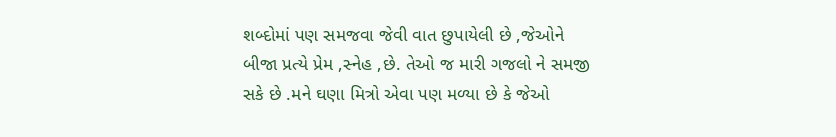શબ્દોમાં પણ સમજવા જેવી વાત છુપાયેલી છે ,જેઓને બીજા પ્રત્યે પ્રેમ ,સ્નેહ ,છે. તેઓ જ મારી ગજલો ને સમજી સકે છે .મને ઘણા મિત્રો એવા પણ મળ્યા છે કે જેઓ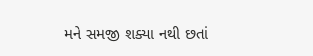મને સમજી શક્યા નથી છતાં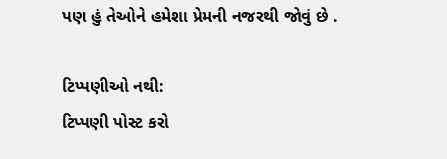પણ હું તેઓને હમેશા પ્રેમની નજરથી જોવું છે .

ટિપ્પણીઓ નથી:
ટિપ્પણી પોસ્ટ કરો